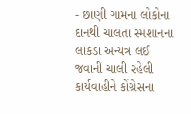- છાણી ગામના લોકોના દાનથી ચાલતા સ્મશાનના લાકડા અન્યત્ર લઈ જવાની ચાલી રહેલી કાર્યવાહીને કોંગ્રેસના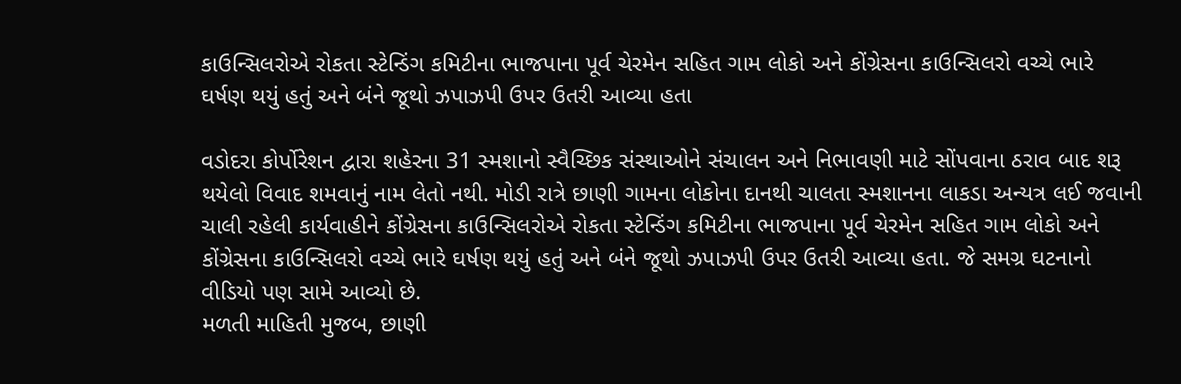કાઉન્સિલરોએ રોકતા સ્ટેન્ડિંગ કમિટીના ભાજપાના પૂર્વ ચેરમેન સહિત ગામ લોકો અને કોંગ્રેસના કાઉન્સિલરો વચ્ચે ભારે ઘર્ષણ થયું હતું અને બંને જૂથો ઝપાઝપી ઉપર ઉતરી આવ્યા હતા

વડોદરા કોર્પોરેશન દ્વારા શહેરના 31 સ્મશાનો સ્વૈચ્છિક સંસ્થાઓને સંચાલન અને નિભાવણી માટે સોંપવાના ઠરાવ બાદ શરૂ થયેલો વિવાદ શમવાનું નામ લેતો નથી. મોડી રાત્રે છાણી ગામના લોકોના દાનથી ચાલતા સ્મશાનના લાકડા અન્યત્ર લઈ જવાની ચાલી રહેલી કાર્યવાહીને કોંગ્રેસના કાઉન્સિલરોએ રોકતા સ્ટેન્ડિંગ કમિટીના ભાજપાના પૂર્વ ચેરમેન સહિત ગામ લોકો અને કોંગ્રેસના કાઉન્સિલરો વચ્ચે ભારે ઘર્ષણ થયું હતું અને બંને જૂથો ઝપાઝપી ઉપર ઉતરી આવ્યા હતા. જે સમગ્ર ઘટનાનો વીડિયો પણ સામે આવ્યો છે.
મળતી માહિતી મુજબ, છાણી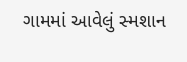ગામમાં આવેલું સ્મશાન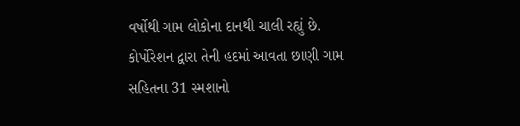વર્ષોથી ગામ લોકોના દાનથી ચાલી રહ્યું છે. કોર્પોરેશન દ્વારા તેની હદમાં આવતા છાણી ગામ સહિતના 31 સ્મશાનો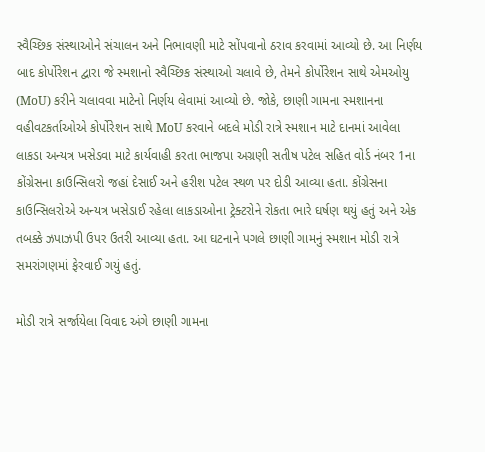સ્વૈચ્છિક સંસ્થાઓને સંચાલન અને નિભાવણી માટે સોંપવાનો ઠરાવ કરવામાં આવ્યો છે. આ નિર્ણય બાદ કોર્પોરેશન દ્વારા જે સ્મશાનો સ્વૈચ્છિક સંસ્થાઓ ચલાવે છે, તેમને કોર્પોરેશન સાથે એમઓયુ (MoU) કરીને ચલાવવા માટેનો નિર્ણય લેવામાં આવ્યો છે. જોકે, છાણી ગામના સ્મશાનના વહીવટકર્તાઓએ કોર્પોરેશન સાથે MoU કરવાને બદલે મોડી રાત્રે સ્મશાન માટે દાનમાં આવેલા લાકડા અન્યત્ર ખસેડવા માટે કાર્યવાહી કરતા ભાજપા અગ્રણી સતીષ પટેલ સહિત વોર્ડ નંબર 1ના કોંગ્રેસના કાઉન્સિલરો જહાં દેસાઈ અને હરીશ પટેલ સ્થળ પર દોડી આવ્યા હતા. કોંગ્રેસના કાઉન્સિલરોએ અન્યત્ર ખસેડાઈ રહેલા લાકડાઓના ટ્રેક્ટરોને રોકતા ભારે ઘર્ષણ થયું હતું અને એક તબક્કે ઝપાઝપી ઉપર ઉતરી આવ્યા હતા. આ ઘટનાને પગલે છાણી ગામનું સ્મશાન મોડી રાત્રે સમરાંગણમાં ફેરવાઈ ગયું હતું.

મોડી રાત્રે સર્જાયેલા વિવાદ અંગે છાણી ગામના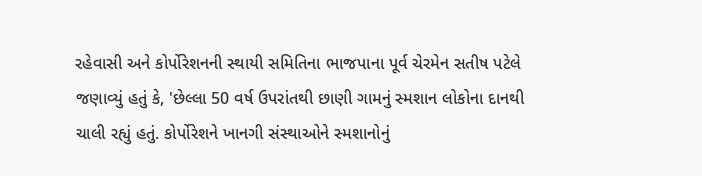રહેવાસી અને કોર્પોરેશનની સ્થાયી સમિતિના ભાજપાના પૂર્વ ચેરમેન સતીષ પટેલે જણાવ્યું હતું કે, 'છેલ્લા 50 વર્ષ ઉપરાંતથી છાણી ગામનું સ્મશાન લોકોના દાનથી ચાલી રહ્યું હતું. કોર્પોરેશને ખાનગી સંસ્થાઓને સ્મશાનોનું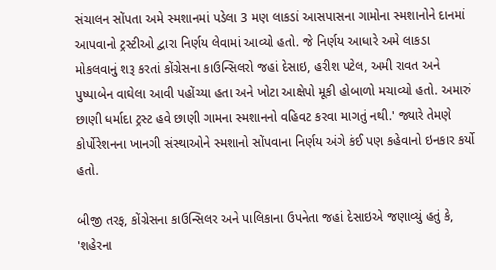સંચાલન સોંપતા અમે સ્મશાનમાં પડેલા 3 મણ લાકડાં આસપાસના ગામોના સ્મશાનોને દાનમાં આપવાનો ટ્રસ્ટીઓ દ્વારા નિર્ણય લેવામાં આવ્યો હતો. જે નિર્ણય આધારે અમે લાકડા મોકલવાનું શરૂ કરતાં કોંગ્રેસના કાઉન્સિલરો જહાં દેસાઇ, હરીશ પટેલ, અમી રાવત અને પુષ્પાબેન વાઘેલા આવી પહોંચ્યા હતા અને ખોટા આક્ષેપો મૂકી હોબાળો મચાવ્યો હતો. અમારું છાણી ધર્માદા ટ્રસ્ટ હવે છાણી ગામના સ્મશાનનો વહિવટ કરવા માગતું નથી.' જ્યારે તેમણે કોર્પોરેશનના ખાનગી સંસ્થાઓને સ્મશાનો સોંપવાના નિર્ણય અંગે કંઈ પણ કહેવાનો ઇનકાર કર્યો હતો.

બીજી તરફ, કોંગ્રેસના કાઉન્સિલર અને પાલિકાના ઉપનેતા જહાં દેસાઇએ જણાવ્યું હતું કે, 'શહેરના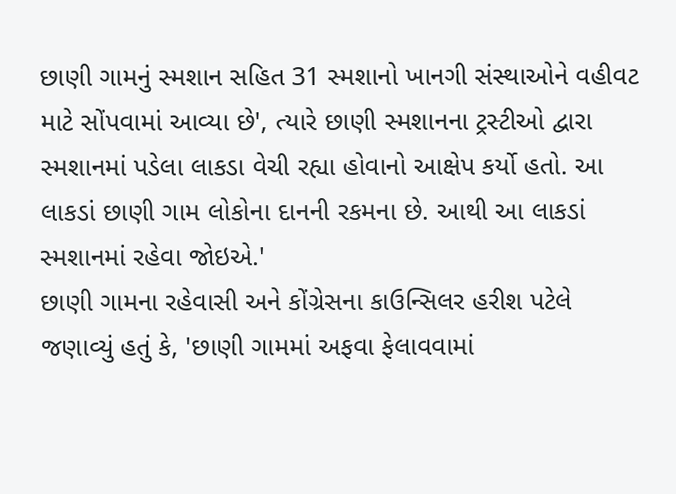છાણી ગામનું સ્મશાન સહિત 31 સ્મશાનો ખાનગી સંસ્થાઓને વહીવટ માટે સોંપવામાં આવ્યા છે', ત્યારે છાણી સ્મશાનના ટ્રસ્ટીઓ દ્વારા સ્મશાનમાં પડેલા લાકડા વેચી રહ્યા હોવાનો આક્ષેપ કર્યો હતો. આ લાકડાં છાણી ગામ લોકોના દાનની રકમના છે. આથી આ લાકડાં સ્મશાનમાં રહેવા જોઇએ.'
છાણી ગામના રહેવાસી અને કોંગ્રેસના કાઉન્સિલર હરીશ પટેલે જણાવ્યું હતું કે, 'છાણી ગામમાં અફવા ફેલાવવામાં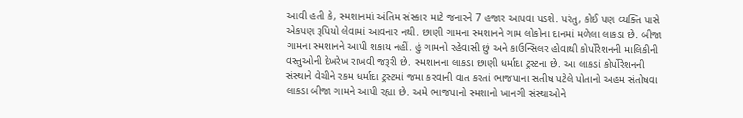આવી હતી કે, સ્મશાનમાં અંતિમ સંસ્કાર માટે જનારને 7 હજાર આપવા પડશે. પરંતુ, કોઈ પણ વ્યક્તિ પાસે એકપણ રૂપિયો લેવામાં આવનાર નથી. છાણી ગામના સ્મશાનને ગામ લોકોના દાનમાં મળેલા લાકડા છે. બીજા ગામના સ્મશાનને આપી શકાય નહીં. હું ગામનો રહેવાસી છું અને કાઉન્સિલર હોવાથી કોર્પોરેશનની માલિકીની વસ્તુઓની દેખરેખ રાખવી જરૂરી છે. સ્મશાનના લાકડા છાણી ધર્માદા ટ્રસ્ટના છે. આ લાકડાં કોર્પોરેશનની સંસ્થાને વેચીને રકમ ધર્માદા ટ્રસ્ટમાં જમા કરવાની વાત કરતાં ભાજપાના સતીષ પટેલે પોતાનો અહમ સંતોષવા લાકડા બીજા ગામને આપી રહ્યા છે. અમે ભાજપાનો સ્મશાનો ખાનગી સંસ્થાઓને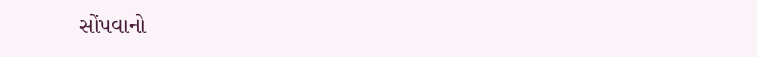સોંપવાનો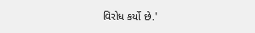વિરોધ કર્યો છે.'